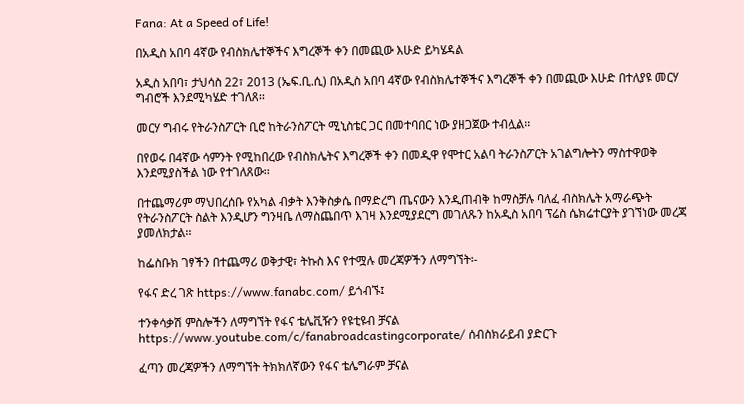Fana: At a Speed of Life!

በአዲስ አበባ 4ኛው የብስክሌተኞችና እግረኞች ቀን በመጪው እሁድ ይካሄዳል

አዲስ አበባ፣ ታህሳስ 22፣ 2013 (ኤፍ.ቢ.ሲ) በአዲስ አበባ 4ኛው የብስክሌተኞችና እግረኞች ቀን በመጪው እሁድ በተለያዩ መርሃ ግብሮች እንደሚካሄድ ተገለጸ፡፡

መርሃ ግብሩ የትራንስፖርት ቢሮ ከትራንስፖርት ሚኒስቴር ጋር በመተባበር ነው ያዘጋጀው ተብሏል፡፡

በየወሩ በ4ኛው ሳምንት የሚከበረው የብስክሌትና እግረኞች ቀን በመዲዋ የሞተር አልባ ትራንስፖርት አገልግሎትን ማስተዋወቅ እንደሚያስችል ነው የተገለጸው፡፡

በተጨማሪም ማህበረሰቡ የአካል ብቃት እንቅስቃሴ በማድረግ ጤናውን እንዲጠብቅ ከማስቻሉ ባለፈ ብስክሌት አማራጭት የትራንስፖርት ስልት እንዲሆን ግንዛቤ ለማስጨበጥ እገዛ እንደሚያደርግ መገለጹን ከአዲስ አበባ ፕሬስ ሴክሬተርያት ያገኘነው መረጃ ያመለክታል፡፡

ከፌስቡክ ገፃችን በተጨማሪ ወቅታዊ፣ ትኩስ እና የተሟሉ መረጃዎችን ለማግኘት፡-

የፋና ድረ ገጽ https://www.fanabc.com/ ይጎብኙ፤

ተንቀሳቃሽ ምስሎችን ለማግኘት የፋና ቴሌቪዥን የዩቲዩብ ቻናል https://www.youtube.com/c/fanabroadcastingcorporate/ ሰብስክራይብ ያድርጉ

ፈጣን መረጃዎችን ለማግኘት ትክክለኛውን የፋና ቴሌግራም ቻናል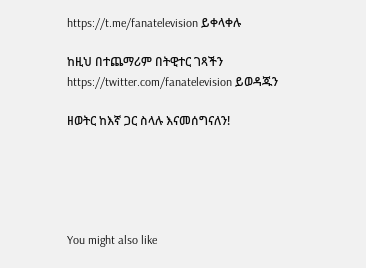https://t.me/fanatelevision ይቀላቀሉ

ከዚህ በተጨማሪም በትዊተር ገጻችን https://twitter.com/fanatelevision ይወዳጁን

ዘወትር ከእኛ ጋር ስላሉ እናመሰግናለን!





You might also like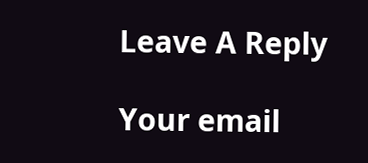Leave A Reply

Your email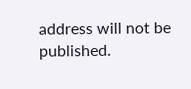address will not be published.